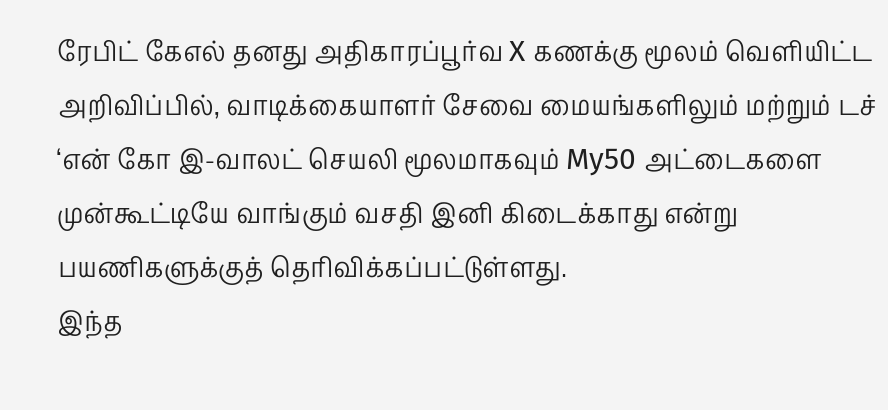ரேபிட் கேஎல் தனது அதிகாரப்பூர்வ X கணக்கு மூலம் வெளியிட்ட அறிவிப்பில், வாடிக்கையாளர் சேவை மையங்களிலும் மற்றும் டச் ‘என் கோ இ-வாலட் செயலி மூலமாகவும் My50 அட்டைகளை முன்கூட்டியே வாங்கும் வசதி இனி கிடைக்காது என்று பயணிகளுக்குத் தெரிவிக்கப்பட்டுள்ளது.
இந்த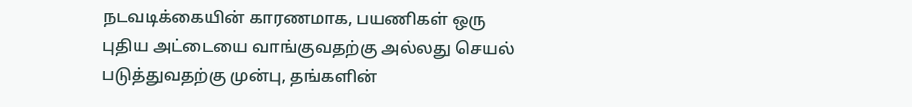நடவடிக்கையின் காரணமாக, பயணிகள் ஒரு புதிய அட்டையை வாங்குவதற்கு அல்லது செயல் படுத்துவதற்கு முன்பு, தங்களின்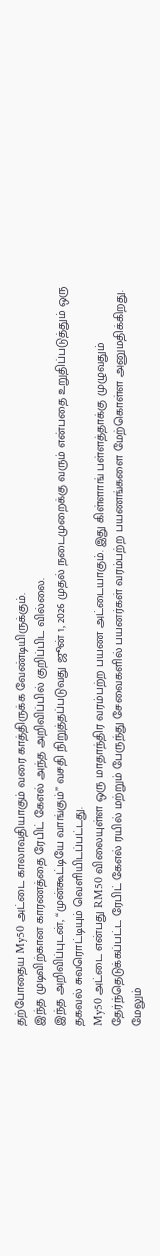தற்போதைய My50 அட்டை காலாவதியாகும் வரை காத்திருக்க வேண்டியிருக்கும்.
இந்த முடிவிற்கான காரணத்தை ரேபிட் கேஎல் அந்த அறிவிப்பில் குறிப்பிட வில்லை.
இந்த அறிவிப்புடன், “முன்கூட்டியே வாங்கும்” வசதி நிறுத்தப்படுவது ஜூன் 1, 2026 முதல் நடைமுறைக்கு வரும் என்பதை உறுதிப்படுத்தும் ஒரு தகவல் சுவரொட்டியும் வெளியிடப்பட்டது.
My50 அட்டை என்பது RM50 விலையுள்ள ஒரு மாதாந்திர வரம்பற்ற பயண அட்டையாகும். இது கிள்ளாங் பள்ளத்தாக்கு முழுவதும் தேர்ந்தெடுக்கப்பட்ட ரேபிட் கேஎல் ரயில் மற்றும் பேருந்து சேவைகளில் பயனர்கள் வரம்பற்ற பயணங்களை மேற்கொள்ள அனுமதிக்கிறது.
மேலும்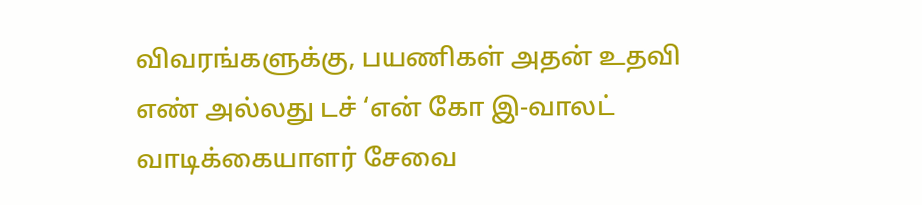விவரங்களுக்கு, பயணிகள் அதன் உதவி எண் அல்லது டச் ‘என் கோ இ-வாலட் வாடிக்கையாளர் சேவை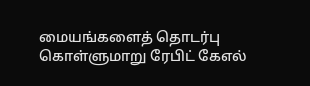மையங்களைத் தொடர்பு கொள்ளுமாறு ரேபிட் கேஎல்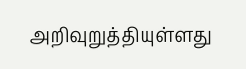அறிவுறுத்தியுள்ளது